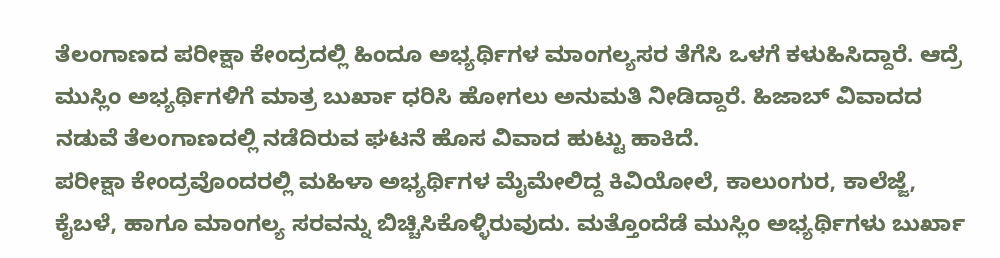ತೆಲಂಗಾಣದ ಪರೀಕ್ಷಾ ಕೇಂದ್ರದಲ್ಲಿ ಹಿಂದೂ ಅಭ್ಯರ್ಥಿಗಳ ಮಾಂಗಲ್ಯಸರ ತೆಗೆಸಿ ಒಳಗೆ ಕಳುಹಿಸಿದ್ದಾರೆ. ಆದ್ರೆ ಮುಸ್ಲಿಂ ಅಭ್ಯರ್ಥಿಗಳಿಗೆ ಮಾತ್ರ ಬುರ್ಖಾ ಧರಿಸಿ ಹೋಗಲು ಅನುಮತಿ ನೀಡಿದ್ದಾರೆ. ಹಿಜಾಬ್ ವಿವಾದದ ನಡುವೆ ತೆಲಂಗಾಣದಲ್ಲಿ ನಡೆದಿರುವ ಘಟನೆ ಹೊಸ ವಿವಾದ ಹುಟ್ಟು ಹಾಕಿದೆ.
ಪರೀಕ್ಷಾ ಕೇಂದ್ರವೊಂದರಲ್ಲಿ ಮಹಿಳಾ ಅಭ್ಯರ್ಥಿಗಳ ಮೈಮೇಲಿದ್ದ ಕಿವಿಯೋಲೆ, ಕಾಲುಂಗುರ, ಕಾಲೆಜ್ಜೆ, ಕೈಬಳೆ, ಹಾಗೂ ಮಾಂಗಲ್ಯ ಸರವನ್ನು ಬಿಚ್ಚಿಸಿಕೊಳ್ಳಿರುವುದು. ಮತ್ತೊಂದೆಡೆ ಮುಸ್ಲಿಂ ಅಭ್ಯರ್ಥಿಗಳು ಬುರ್ಖಾ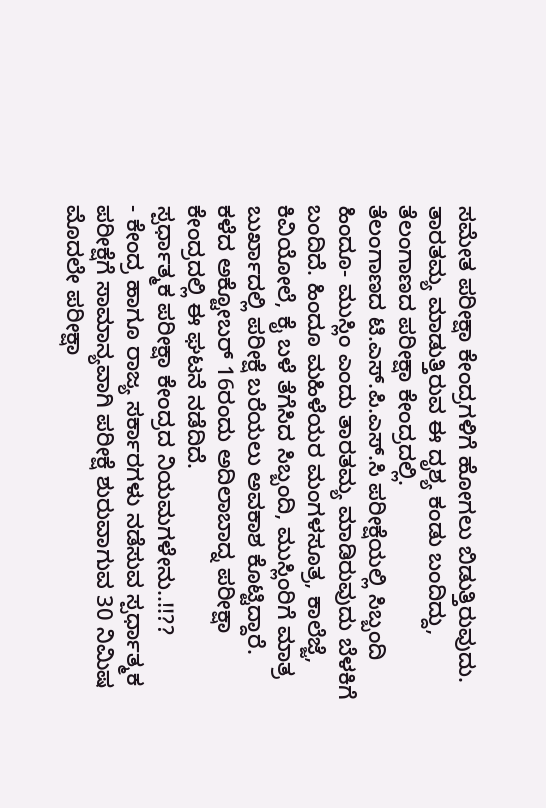ಸಮೇತ ಪರೀಕ್ಷಾ ಕೇಂದ್ರಗಳಿಗೆ ಹೋಗಲು ಬಿಡುತ್ತಿರುವುದು. ತಾರತಮ್ಯ ಮಾಡುತ್ತಿರುವ ಈ ದೃಶ್ಯ ಕಂಡು ಬಂದಿದ್ದು, ತೆಲಂಗಾಣದ ಪರೀಕ್ಷಾ ಕೇಂದ್ರದಲ್ಲಿ.
ತೆಲಂಗಾಣದ ಟಿ.ಎಸ್.ಪಿ.ಎಸ್.ಸಿ ಪರೀಕ್ಷೆಯಲ್ಲಿ ಸಿಬ್ಬಂದಿ ಹಿಂದೂ- ಮುಸ್ಲಿಂ ಎಂದು ತಾರತಮ್ಯ ಮಾಡಿರುವುದು ಬೆಳಕಿಗೆ ಬಂದಿದೆ. ಹಿಂದೂ ಮಹಿಳೆಯರ ಮಂಗಳಸೂತ್ರ, ಕಾಲೆಜ್ಜೆ, ಕಿವಿಯೋಲೆ, ಕೈ ಬಳೆ ತೆಗೆಸಿದ ಸಿಬ್ಬಂದಿ, ಮುಸ್ಲಿಂರಿಗೆ ಮಾತ್ರ ಬುರ್ಖಾದಲ್ಲಿ ಪರೀಕ್ಷೆ ಬರೆಯಲು ಅವಕಾಶ ಕೊಟ್ಟಿದ್ದಾರೆ. ಕಳೆದ ಅಕ್ಟೋಬರ್ 16ರಂದು ಅದಿಲಾಬಾದ್ನ ಪರೀಕ್ಷಾ ಕೇಂದ್ರದಲ್ಲಿ ಈ ಘಟನೆ ನಡೆದಿದೆ.
ಸ್ಪರ್ಧಾತ್ಮಕ ಪರೀಕ್ಷಾ ಕೇಂದ್ರದ ನಿಯಮಗಳೇನು..!!??
- ಕೇಂದ್ರ ಹಾಗೂ ರಾಜ್ಯ ಸರ್ಕಾರಗಳು ನಡೆಸುವ ಸ್ಪರ್ಧಾತ್ಮಕ ಪರೀಕ್ಷೆಗೆ ಸಾಮಾನ್ಯವಾಗಿ ಪರೀಕ್ಷೆ ಶುರುವಾಗುವ 30 ನಿಮಿಷ ಮೊದಲೇ ಪರೀಕ್ಷಾ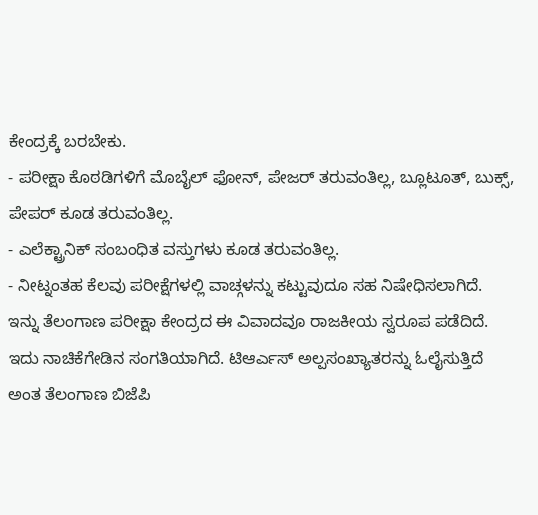ಕೇಂದ್ರಕ್ಕೆ ಬರಬೇಕು.
- ಪರೀಕ್ಷಾ ಕೊಠಡಿಗಳಿಗೆ ಮೊಬೈಲ್ ಫೋನ್, ಪೇಜರ್ ತರುವಂತಿಲ್ಲ, ಬ್ಲೂಟೂತ್, ಬುಕ್ಸ್, ಪೇಪರ್ ಕೂಡ ತರುವಂತಿಲ್ಲ.
- ಎಲೆಕ್ಟ್ರಾನಿಕ್ ಸಂಬಂಧಿತ ವಸ್ತುಗಳು ಕೂಡ ತರುವಂತಿಲ್ಲ.
- ನೀಟ್ನಂತಹ ಕೆಲವು ಪರೀಕ್ಷೆಗಳಲ್ಲಿ ವಾಚ್ಗಳನ್ನು ಕಟ್ಟುವುದೂ ಸಹ ನಿಷೇಧಿಸಲಾಗಿದೆ.
ಇನ್ನು ತೆಲಂಗಾಣ ಪರೀಕ್ಷಾ ಕೇಂದ್ರದ ಈ ವಿವಾದವೂ ರಾಜಕೀಯ ಸ್ವರೂಪ ಪಡೆದಿದೆ. ಇದು ನಾಚಿಕೆಗೇಡಿನ ಸಂಗತಿಯಾಗಿದೆ. ಟಿಆರ್ಎಸ್ ಅಲ್ಪಸಂಖ್ಯಾತರನ್ನು ಓಲೈಸುತ್ತಿದೆ ಅಂತ ತೆಲಂಗಾಣ ಬಿಜೆಪಿ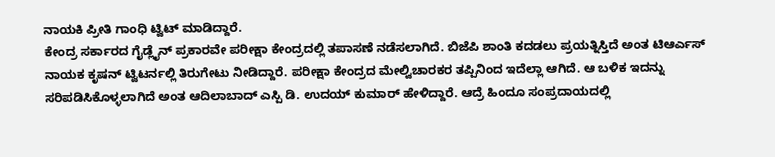ನಾಯಕಿ ಪ್ರೀತಿ ಗಾಂಧಿ ಟ್ವಿಟ್ ಮಾಡಿದ್ದಾರೆ.
ಕೇಂದ್ರ ಸರ್ಕಾರದ ಗೈಡ್ಲೈನ್ ಪ್ರಕಾರವೇ ಪರೀಕ್ಷಾ ಕೇಂದ್ರದಲ್ಲಿ ತಪಾಸಣೆ ನಡೆಸಲಾಗಿದೆ. ಬಿಜೆಪಿ ಶಾಂತಿ ಕದಡಲು ಪ್ರಯತ್ನಿಸ್ತಿದೆ ಅಂತ ಟಿಆರ್ಎಸ್ ನಾಯಕ ಕೃಷನ್ ಟ್ವಿಟರ್ನಲ್ಲಿ ತಿರುಗೇಟು ನೀಡಿದ್ದಾರೆ. ಪರೀಕ್ಷಾ ಕೇಂದ್ರದ ಮೇಲ್ವಿಚಾರಕರ ತಪ್ಪಿನಿಂದ ಇದೆಲ್ಲಾ ಆಗಿದೆ. ಆ ಬಳಿಕ ಇದನ್ನು ಸರಿಪಡಿಸಿಕೊಳ್ಳಲಾಗಿದೆ ಅಂತ ಆದಿಲಾಬಾದ್ ಎಸ್ಪಿ ಡಿ. ಉದಯ್ ಕುಮಾರ್ ಹೇಳಿದ್ದಾರೆ. ಆದ್ರೆ ಹಿಂದೂ ಸಂಪ್ರದಾಯದಲ್ಲಿ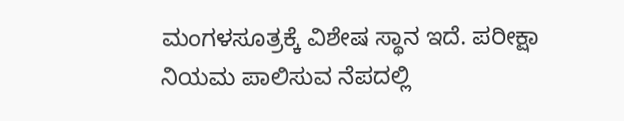ಮಂಗಳಸೂತ್ರಕ್ಕೆ ವಿಶೇಷ ಸ್ಥಾನ ಇದೆ. ಪರೀಕ್ಷಾ ನಿಯಮ ಪಾಲಿಸುವ ನೆಪದಲ್ಲಿ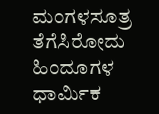ಮಂಗಳಸೂತ್ರ ತೆಗೆಸಿರೋದು ಹಿಂದೂಗಳ ಧಾರ್ಮಿಕ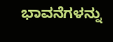ಭಾವನೆಗಳನ್ನು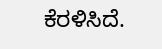ಕೆರಳಿಸಿದೆ.